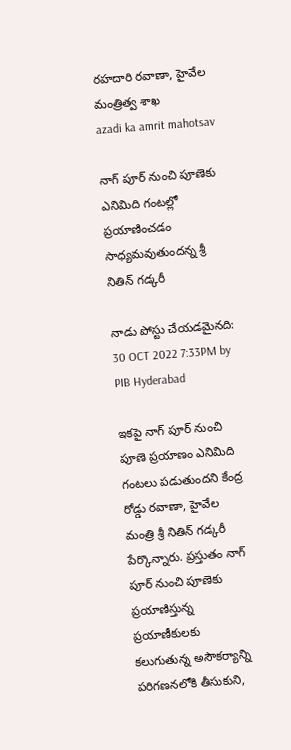రహదారి రవాణా, హైవేల మంత్రిత్వ శాఖ
azadi ka amrit mahotsav

నాగ్ పూర్ నుంచి పూణెకు ఎనిమిది గంటల్లో ప్రయాణించడం సాధ్యమవుతుందన్న శ్రీ నితిన్ గడ్కరీ

నాడు పోస్టు చేయడమైనది: 30 OCT 2022 7:33PM by PIB Hyderabad

ఇకపై నాగ్ పూర్ నుంచి పూణె ప్రయాణం ఎనిమిది గంటలు పడుతుందని కేంద్ర రోడ్డు రవాణా, హైవేల మంత్రి శ్రీ నితిన్ గడ్కరీ పేర్కొన్నారు. ప్రస్తుతం నాగ్ పూర్ నుంచి పూణెకు ప్రయాణిస్తున్న ప్రయాణీకులకు కలుగుతున్న అసౌకర్యాన్ని పరిగణనలోకి తీసుకుని,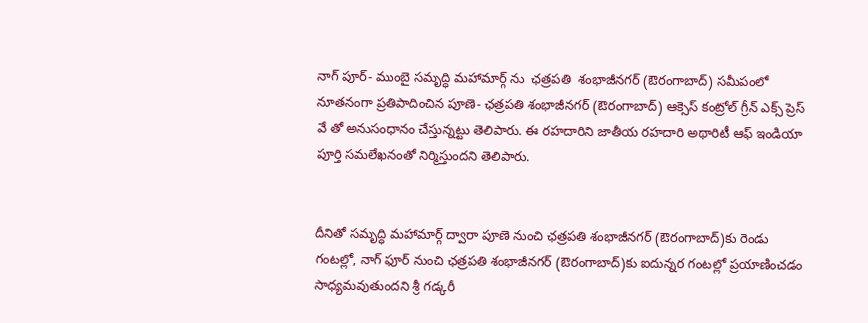నాగ్ పూర్- ముంబై సమృద్ధి మహామార్గ్ ను  ఛత్రపతి ‌ శంభాజీనగర్ (ఔరంగాబాద్) సమీపంలో నూతనంగా ప్రతిపాదించిన పూణె- ఛత్రపతి శంభాజీనగర్ (ఔరంగాబాద్) ఆక్సెస్ కంట్రోల్ గ్రీన్ ఎక్స్ ప్రెస్ వే తో అనుసంధానం చేస్తున్నట్టు తెలిపారు. ఈ రహదారిని జాతీయ రహదారి అథారిటీ ఆఫ్ ఇండియా పూర్తి సమలేఖనంతో నిర్మిస్తుందని తెలిపారు.


దీనితో సమృద్ధి మహామార్గ్ ద్వారా పూణె నుంచి ఛత్రపతి శంభాజీనగర్ (ఔరంగాబాద్)కు రెండు గంటల్లో, నాగ్ ఫూర్ నుంచి ఛత్రపతి శంభాజీనగర్ (ఔరంగాబాద్)కు ఐదున్నర గంటల్లో ప్రయాణించడం సాధ్యమవుతుందని శ్రీ గడ్కరీ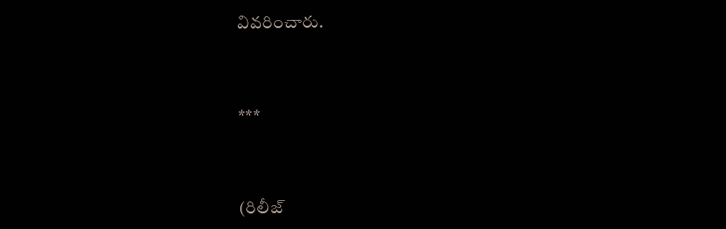వివరించారు.



***



(రిలీజ్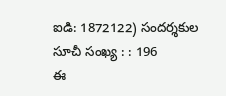ఐడి: 1872122) సందర్శకుల సూచీ సంఖ్య : : 196
ఈ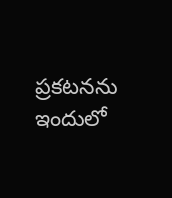ప్రకటనను ఇందులో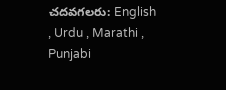చదవగలరు: English , Urdu , Marathi , Punjabi